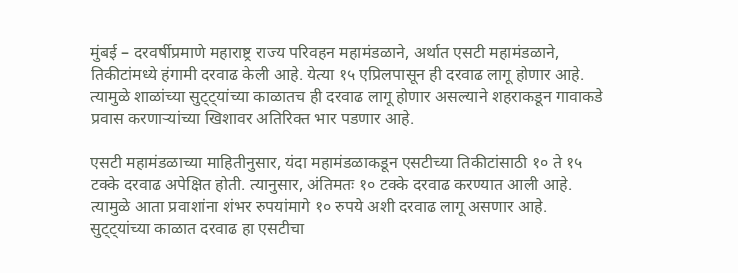मुंबई – दरवर्षीप्रमाणे महाराष्ट्र राज्य परिवहन महामंडळाने, अर्थात एसटी महामंडळाने, तिकीटांमध्ये हंगामी दरवाढ केली आहे. येत्या १५ एप्रिलपासून ही दरवाढ लागू होणार आहे. त्यामुळे शाळांच्या सुट्ट्यांच्या काळातच ही दरवाढ लागू होणार असल्याने शहराकडून गावाकडे प्रवास करणाऱ्यांच्या खिशावर अतिरिक्त भार पडणार आहे.

एसटी महामंडळाच्या माहितीनुसार, यंदा महामंडळाकडून एसटीच्या तिकीटांसाठी १० ते १५ टक्के दरवाढ अपेक्षित होती. त्यानुसार, अंतिमतः १० टक्के दरवाढ करण्यात आली आहे. त्यामुळे आता प्रवाशांना शंभर रुपयांमागे १० रुपये अशी दरवाढ लागू असणार आहे. सुट्ट्यांच्या काळात दरवाढ हा एसटीचा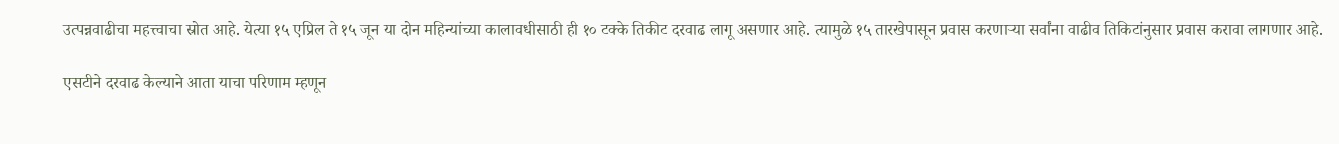उत्पन्नवाढीचा महत्त्वाचा स्रोत आहे. येत्या १५ एप्रिल ते १५ जून या दोन महिन्यांच्या कालावधीसाठी ही १० टक्के तिकीट दरवाढ लागू असणार आहे. त्यामुळे १५ तारखेपासून प्रवास करणाऱ्या सर्वांना वाढीव तिकिटांनुसार प्रवास करावा लागणार आहे.

एसटीने दरवाढ केल्याने आता याचा परिणाम म्हणून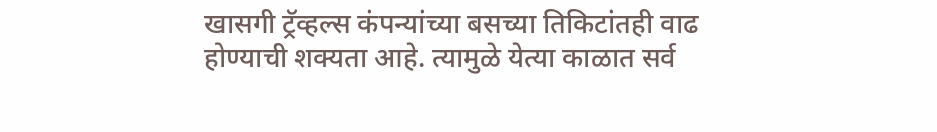खासगी ट्रॅव्हल्स कंपन्यांच्या बसच्या तिकिटांतही वाढ होण्याची शक्यता आहे. त्यामुळे येत्या काळात सर्व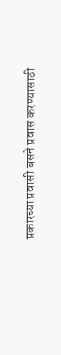प्रकारच्या प्रवासी बसने प्रवास करण्यासाठी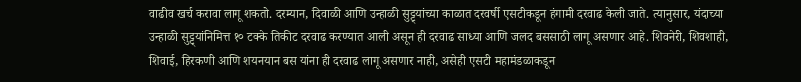वाढीव खर्च करावा लागू शकतो. दरम्यान, दिवाळी आणि उन्हाळी सुट्ट्यांच्या काळात दरवर्षी एसटीकडून हंगामी दरवाढ केली जाते. त्यानुसार, यंदाच्या उन्हाळी सुट्ट्यांनिमित्त १० टक्के तिकीट दरवाढ करण्यात आली असून ही दरवाढ साध्या आणि जलद बससाठी लागू असणार आहे. शिवनेरी, शिवशाही, शिवाई, हिरकणी आणि शयनयान बस यांना ही दरवाढ लागू असणार नाही, असेही एसटी महामंडळाकडून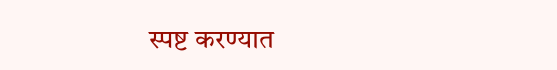स्पष्ट करण्यात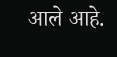आले आहे.